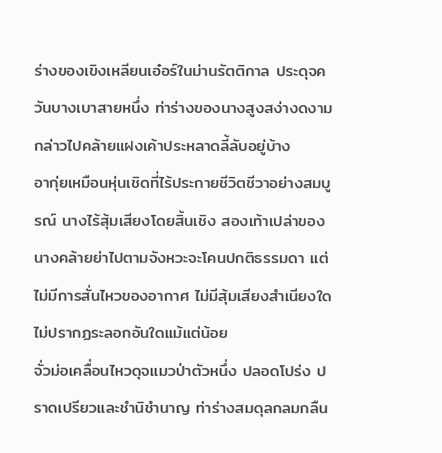ร่างของเขิงเหลียนเอ๋อร์ในม่านรัตติกาล ประดุจควันบางเบาสายหนึ่ง ท่าร่างของนางสูงสง่างดงาม กล่าวไปคล้ายแฝงเค้าประหลาดลี้ลับอยู่บ้าง
อากุ่ยเหมือนหุ่นเชิดที่ไร้ประกายชีวิตชีวาอย่างสมบูรณ์ นางไร้สุ้มเสียงโดยสิ้นเชิง สองเท้าเปล่าของนางคล้ายย่าไปตามจังหวะจะโคนปกติธรรมดา แต่ไม่มีการสั่นไหวของอากาศ ไม่มีสุ้มเสียงสำเนียงใด ไม่ปรากฏระลอกอันใดแม้แต่น้อย
จั่วม่อเคลื่อนไหวดุจแมวป่าตัวหนึ่ง ปลอดโปร่ง ปราดเปรียวและชำนิชำนาญ ท่าร่างสมดุลกลมกลืน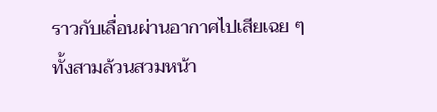ราวกับเลื่อนผ่านอากาศไปเสียเฉย ๆ
ทั้งสามล้วนสวมหน้า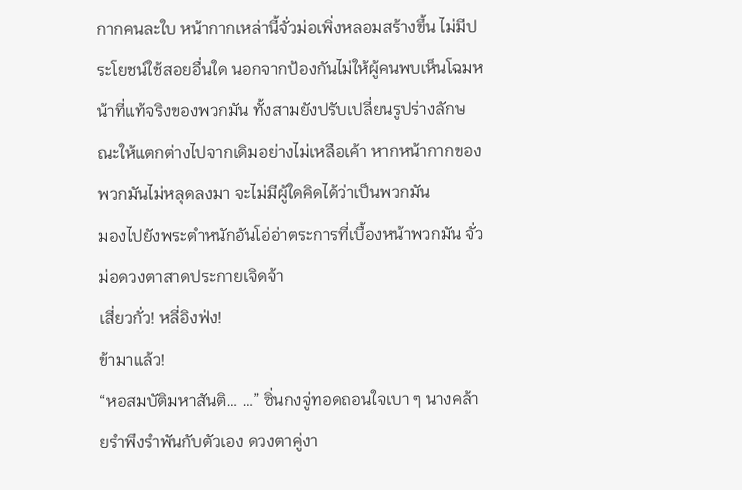กากคนละใบ หน้ากากเหล่านี้จั่วม่อเพิ่งหลอมสร้างขึ้น ไม่มีประโยชน์ใช้สอยอื่นใด นอกจากป้องกันไม่ให้ผู้คนพบเห็นโฉมหน้าที่แท้จริงของพวกมัน ทั้งสามยังปรับเปลี่ยนรูปร่างลักษณะให้แตกต่างไปจากเดิมอย่างไม่เหลือเค้า หากหน้ากากของพวกมันไม่หลุดลงมา จะไม่มีผู้ใดคิดได้ว่าเป็นพวกมัน
มองไปยังพระตำหนักอันโอ่อ่าตระการที่เบื้องหน้าพวกมัน จั่วม่อดวงตาสาดประกายเจิดจ้า
เสี่ยวกั่ว! หลี่อิงฟ่ง!
ข้ามาแล้ว!
“หอสมบัติมหาสันติ… …” ซิ่นกงจู่ทอดถอนใจเบา ๆ นางคล้ายรำพึงรำพันกับตัวเอง ดวงตาคู่งา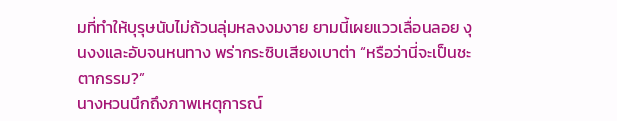มที่ทำให้บุรุษนับไม่ถ้วนลุ่มหลงงมงาย ยามนี้เผยแววเลื่อนลอย งุนงงและอับจนหนทาง พร่ากระซิบเสียงเบาต่า “หรือว่านี่จะเป็นชะตากรรม?”
นางหวนนึกถึงภาพเหตุการณ์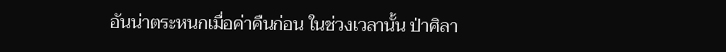อันน่าตระหนกเมื่อค่าคืนก่อน ในช่วงเวลานั้น ป่าศิลา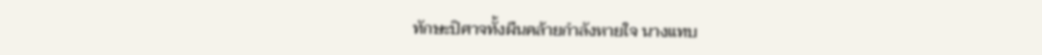ทักษะปิศาจทั้งผืนคล้ายกำลังหายใจ นางแทบ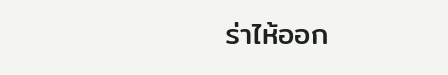ร่าไห้ออก